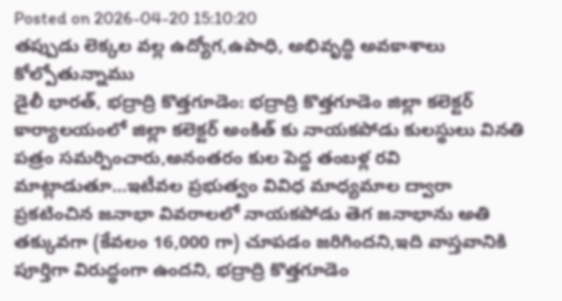Posted on 2026-04-20 15:10:20
తప్పుడు లెక్కల వల్ల ఉద్యోగ,ఉపాధి, అభివృద్ధి అవకాశాలు కోల్పోతున్నాము
డైలీ భారత్, భద్రాద్రి కొత్తగూడెం: భద్రాద్రి కొత్తగూడెం జిల్లా కలెక్టర్ కార్యాలయంలో జిల్లా కలెక్టర్ అంకిత్ కు నాయకపోడు కులస్థులు వినతి పత్రం సమర్పించారు,అనంతరం కుల పెద్ద తంబళ్ల రవి మాట్లాడుతూ...ఇటీవల ప్రభుత్వం వివిధ మాధ్యమాల ద్వారా ప్రకటించిన జనాభా వివరాలలో నాయకపోడు తెగ జనాభాను అతి తక్కువగా (కేవలం 16,000 గా) చూపడం జరిగిందని,ఇది వాస్తవానికి పూర్తిగా విరుద్ధంగా ఉందని, భద్రాద్రి కొత్తగూడెం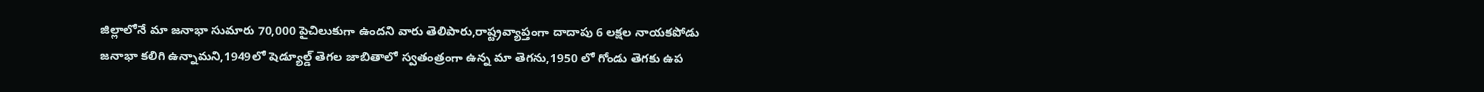జిల్లాలోనే మా జనాభా సుమారు 70,000 పైచిలుకుగా ఉందని వారు తెలిపారు,రాష్ట్రవ్యాప్తంగా దాదాపు 6 లక్షల నాయకపోడు జనాభా కలిగి ఉన్నామని,1949లో షెడ్యూల్డ్ తెగల జాబితాలో స్వతంత్రంగా ఉన్న మా తెగను,1950 లో గోండు తెగకు ఉప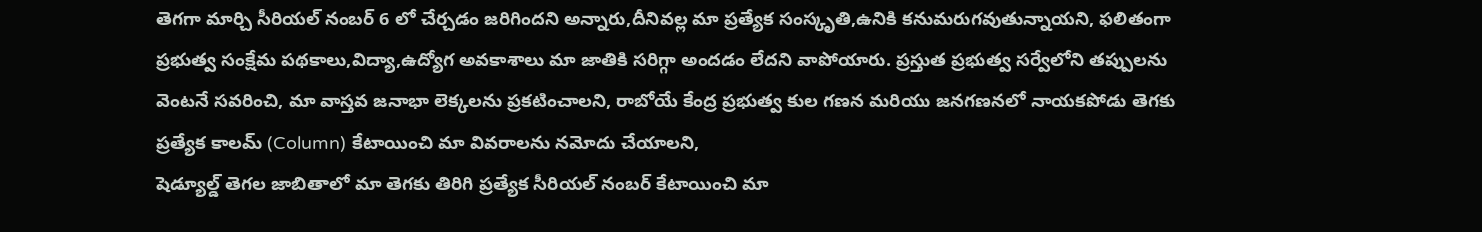తెగగా మార్చి సీరియల్ నంబర్ 6 లో చేర్చడం జరిగిందని అన్నారు,దీనివల్ల మా ప్రత్యేక సంస్కృతి,ఉనికి కనుమరుగవుతున్నాయని, ఫలితంగా ప్రభుత్వ సంక్షేమ పథకాలు,విద్యా,ఉద్యోగ అవకాశాలు మా జాతికి సరిగ్గా అందడం లేదని వాపోయారు. ప్రస్తుత ప్రభుత్వ సర్వేలోని తప్పులను వెంటనే సవరించి, మా వాస్తవ జనాభా లెక్కలను ప్రకటించాలని, రాబోయే కేంద్ర ప్రభుత్వ కుల గణన మరియు జనగణనలో నాయకపోడు తెగకు ప్రత్యేక కాలమ్ (Column) కేటాయించి మా వివరాలను నమోదు చేయాలని,
షెడ్యూల్డ్ తెగల జాబితాలో మా తెగకు తిరిగి ప్రత్యేక సీరియల్ నంబర్ కేటాయించి మా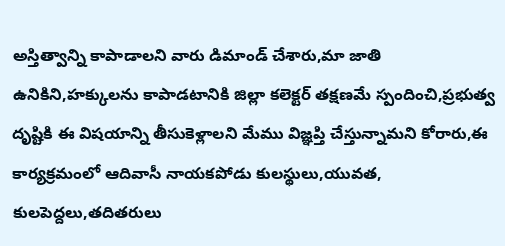అస్తిత్వాన్ని కాపాడాలని వారు డిమాండ్ చేశారు,మా జాతి ఉనికిని,హక్కులను కాపాడటానికి జిల్లా కలెక్టర్ తక్షణమే స్పందించి,ప్రభుత్వ దృష్టికి ఈ విషయాన్ని తీసుకెళ్లాలని మేము విజ్ఞప్తి చేస్తున్నామని కోరారు,ఈ కార్యక్రమంలో ఆదివాసీ నాయకపోడు కులస్థులు,యువత, కులపెద్దలు,తదితరులు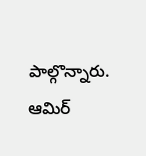పాల్గొన్నారు.
ఆమిర్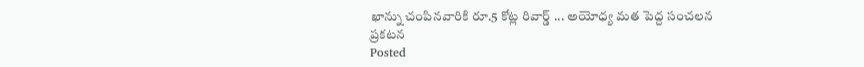ఖాన్ను చంపినవారికి రూ.5 కోట్ల రివార్డ్ ... అయోధ్య మత పెద్ద సంచలన ప్రకటన
Posted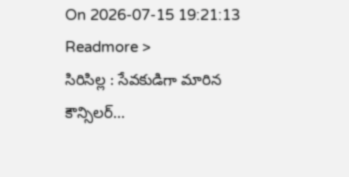On 2026-07-15 19:21:13
Readmore >
సిరిసిల్ల : సేవకుడిగా మారిన కౌన్సిలర్...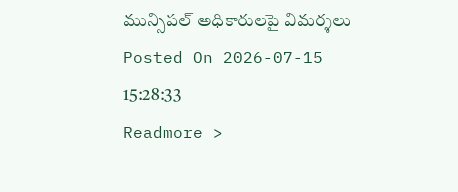మున్సిపల్ అధికారులపై విమర్శలు
Posted On 2026-07-15 15:28:33
Readmore >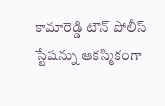కామారెడ్డి టౌన్ పోలీస్ స్టేషన్ను ఆకస్మికంగా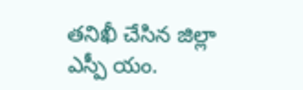తనిఖీ చేసిన జిల్లా ఎస్పీ యం.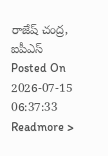రాజేష్ చంద్ర, ఐపీఎస్
Posted On 2026-07-15 06:37:33
Readmore >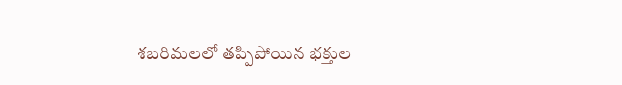శబరిమలలో తప్పిపోయిన భక్తుల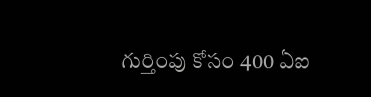గుర్తింపు కోసం 400 ఏఐ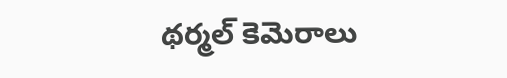థర్మల్ కెమెరాలు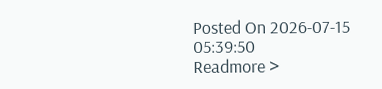Posted On 2026-07-15 05:39:50
Readmore >